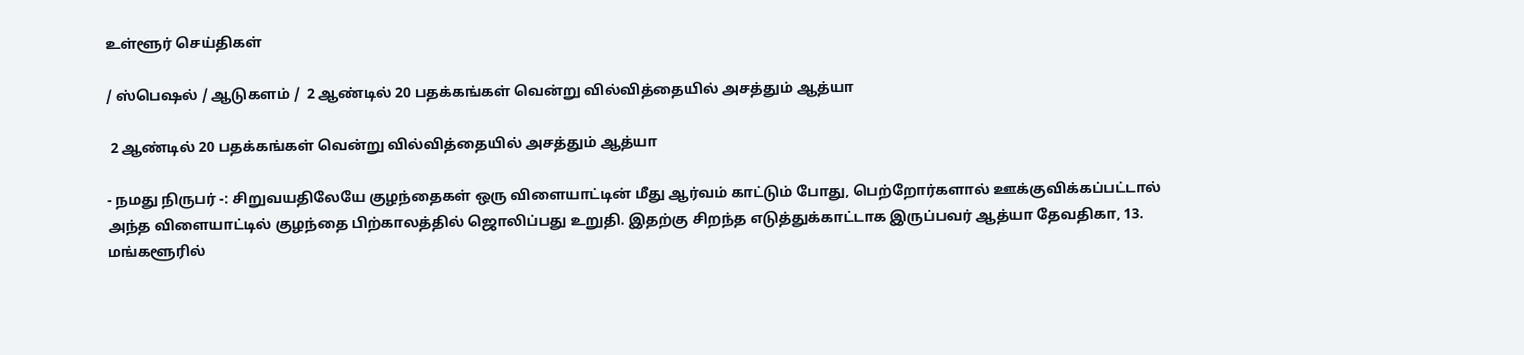உள்ளூர் செய்திகள்

/ ஸ்பெஷல் / ஆடுகளம் /  2 ஆண்டில் 20 பதக்கங்கள் வென்று வில்வித்தையில் அசத்தும் ஆத்யா

 2 ஆண்டில் 20 பதக்கங்கள் வென்று வில்வித்தையில் அசத்தும் ஆத்யா

- நமது நிருபர் -: சிறுவயதிலேயே குழந்தைகள் ஒரு விளையாட்டின் மீது ஆர்வம் காட்டும் போது, பெற்றோர்களால் ஊக்குவிக்கப்பட்டால் அந்த விளையாட்டில் குழந்தை பிற்காலத்தில் ஜொலிப்பது உறுதி. இதற்கு சிறந்த எடுத்துக்காட்டாக இருப்பவர் ஆத்யா தேவதிகா, 13. மங்களூரில்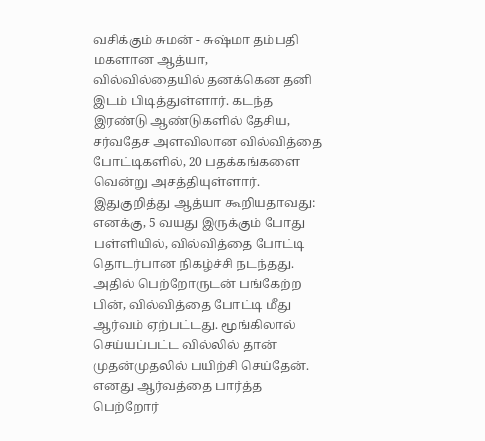வசிக்கும் சுமன் - சுஷ்மா தம்பதி மகளான ஆத்யா, வில்வில்தையில் தனக்கென தனி இடம் பிடித்துள்ளார். கடந்த இரண்டு ஆண்டுகளில் தேசிய, சர்வதேச அளவிலான வில்வித்தை போட்டிகளில், 20 பதக்கங்களை வென்று அசத்தியுள்ளார். இதுகுறித்து ஆத்யா கூறியதாவது: எனக்கு, 5 வயது இருக்கும் போது பள்ளியில், வில்வித்தை போட்டி தொடர்பான நிகழ்ச்சி நடந்தது. அதில் பெற்றோருடன் பங்கேற்ற பின், வில்வித்தை போட்டி மீது ஆர்வம் ஏற்பட்டது. மூங்கிலால் செய்யப்பட்ட வில்லில் தான் முதன்முதலில் பயிற்சி செய்தேன். எனது ஆர்வத்தை பார்த்த பெற்றோர்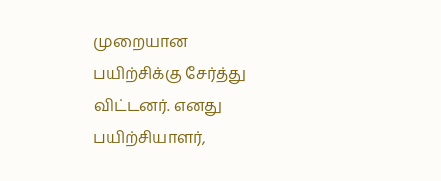முறையான பயிற்சிக்கு சேர்த்து விட்டனர். எனது பயிற்சியாளர்,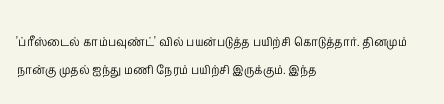'ப்ரீஸ்டைல் காம்பவுண்ட்' வில் பயன்படுத்த பயிற்சி கொடுத்தார். தினமும் நான்கு முதல் ஐந்து மணி நேரம் பயிற்சி இருக்கும். இந்த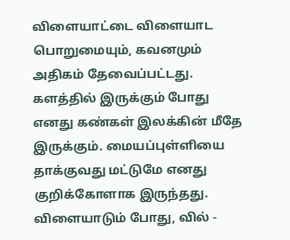விளையாட்டை விளையாட பொறுமையும், கவனமும் அதிகம் தேவைப்பட்டது. களத்தில் இருக்கும் போது எனது கண்கள் இலக்கின் மீதே இருக்கும். மையப்புள்ளியை தாக்குவது மட்டுமே எனது குறிக்கோளாக இருந்தது. விளையாடும் போது, வில் -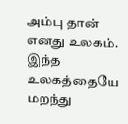அம்பு தான் எனது உலகம். இந்த உலகத்தையே மறந்து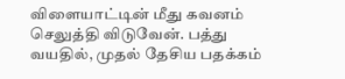விளையாட்டின் மீது கவனம் செலுத்தி விடுவேன். பத்து வயதில், முதல் தேசிய பதக்கம்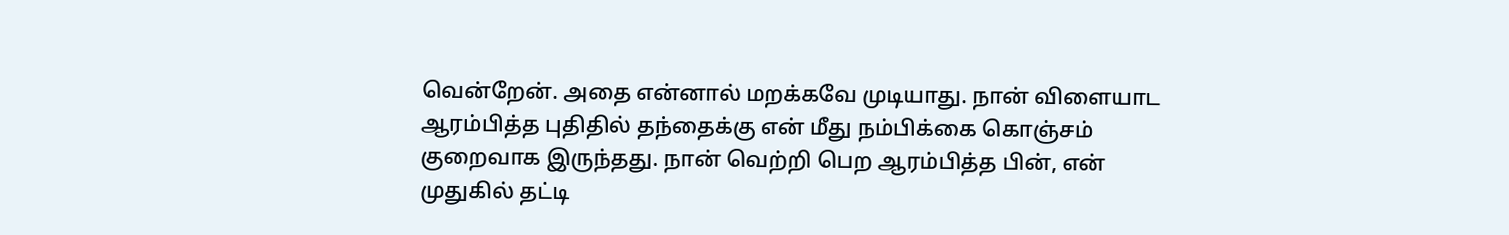வென்றேன். அதை என்னால் மறக்கவே முடியாது. நான் விளையாட ஆரம்பித்த புதிதில் தந்தைக்கு என் மீது நம்பிக்கை கொஞ்சம் குறைவாக இருந்தது. நான் வெற்றி பெற ஆரம்பித்த பின், என் முதுகில் தட்டி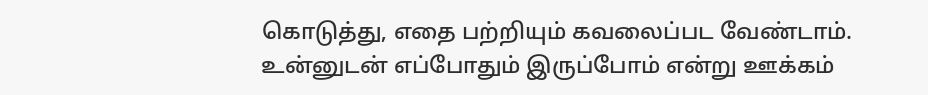கொடுத்து, எதை பற்றியும் கவலைப்பட வேண்டாம். உன்னுடன் எப்போதும் இருப்போம் என்று ஊக்கம்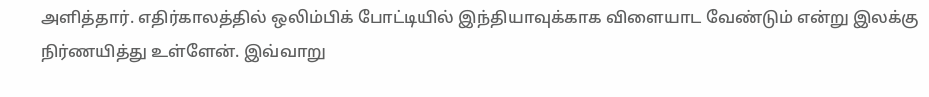அளித்தார். எதிர்காலத்தில் ஒலிம்பிக் போட்டியில் இந்தியாவுக்காக விளையாட வேண்டும் என்று இலக்கு நிர்ணயித்து உள்ளேன். இவ்வாறு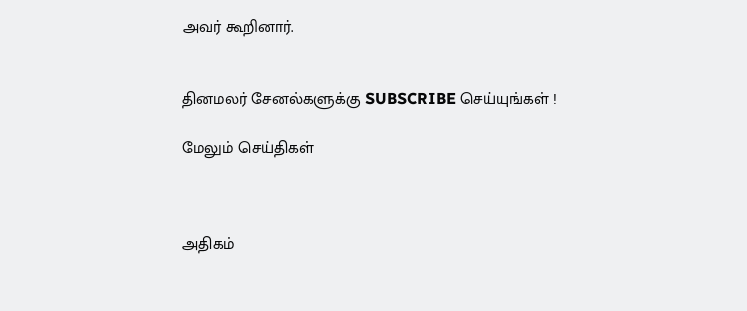அவர் கூறினார்.


தினமலர் சேனல்களுக்கு SUBSCRIBE செய்யுங்கள் !

மேலும் செய்திகள்



அதிகம்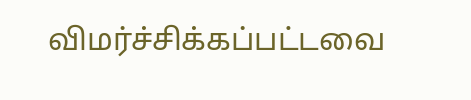விமர்ச்சிக்கப்பட்டவை